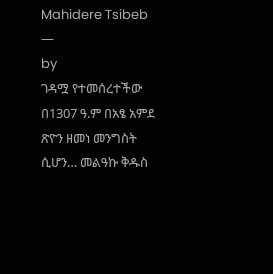Mahidere Tsibeb
—
by
ገዳሟ የተመሰረተችው በ1307 ዓ.ም በአፄ አምደ ጽዮን ዘመነ መንግስት ሲሆን… መልዓኩ ቅዱስ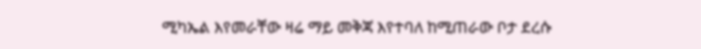ሚካኤል እየመራቸው ዛሬ ማይ መቅጃ እየተባለ ከሚጠራው ቦታ ደረሱ